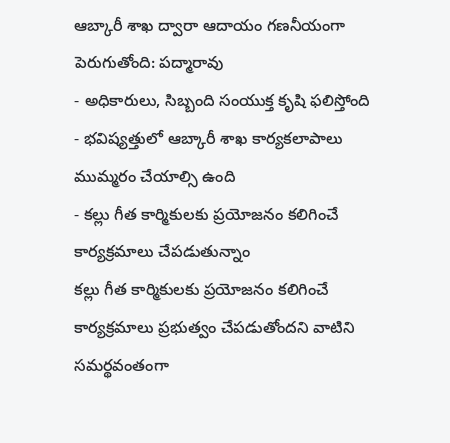ఆబ్కారీ శాఖ ద్వారా ఆదాయం గణనీయంగా పెరుగుతోంది: పద్మారావు
- అధికారులు, సిబ్బంది సంయుక్త కృషి ఫలిస్తోంది
- భవిష్యత్తులో ఆబ్కారీ శాఖ కార్యకలాపాలు ముమ్మరం చేయాల్సి ఉంది
- కల్లు గీత కార్మికులకు ప్రయోజనం కలిగించే కార్యక్రమాలు చేపడుతున్నాం
కల్లు గీత కార్మికులకు ప్రయోజనం కలిగించే కార్యక్రమాలు ప్రభుత్వం చేపడుతోందని వాటిని సమర్థవంతంగా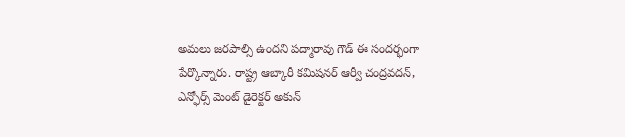అమలు జరపాల్సి ఉందని పద్మారావు గౌడ్ ఈ సందర్భంగా పేర్కొన్నారు. రాష్ట్ర ఆబ్కారీ కమిషనర్ ఆర్వీ చంద్రవదన్, ఎన్ఫోర్స్ మెంట్ డైరెక్టర్ అకున్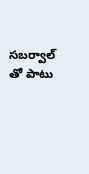సబర్వాల్ తో పాటు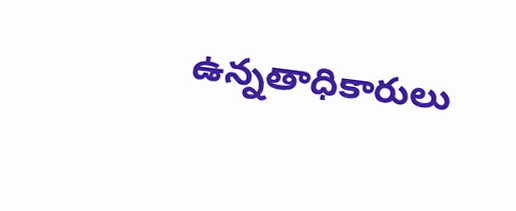ఉన్నతాధికారులు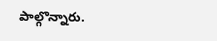పాల్గొన్నారు.